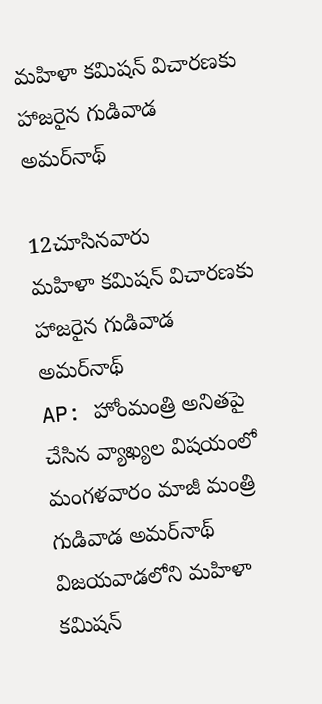మహిళా కమిషన్‌ విచారణకు హాజరైన గుడివాడ అమర్‌నాథ్‌

12చూసినవారు
మహిళా కమిషన్‌ విచారణకు హాజరైన గుడివాడ అమర్‌నాథ్‌
AP: హోంమంత్రి అనితపై చేసిన వ్యాఖ్యల విషయంలో మంగళవారం మాజీ మంత్రి గుడివాడ అమర్‌నాథ్‌ విజయవాడలోని మహిళా కమిషన్‌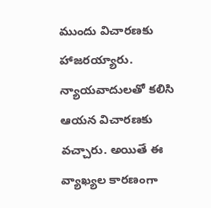ముందు విచారణకు హాజరయ్యారు. న్యాయవాదులతో కలిసి ఆయన విచారణకు వచ్చారు. అయితే ఈ వ్యాఖ్యల కారణంగా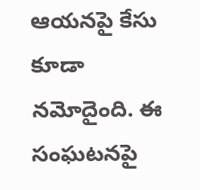ఆయనపై కేసు కూడా నమోదైంది. ఈ సంఘటనపై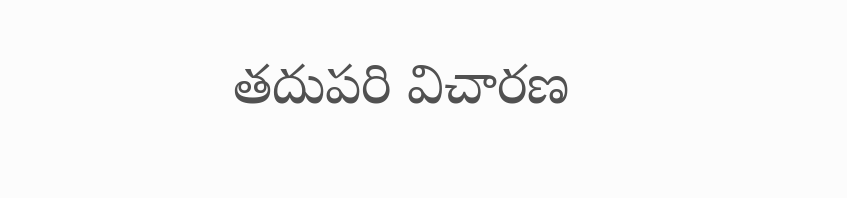తదుపరి విచారణ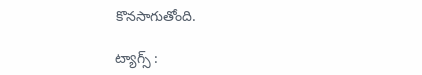కొనసాగుతోంది.

ట్యాగ్స్ :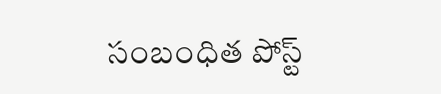సంబంధిత పోస్ట్